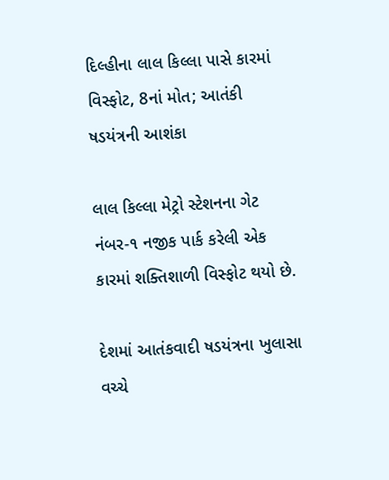દિલ્હીના લાલ કિલ્લા પાસે કારમાં વિસ્ફોટ, 8નાં મોત; આતંકી ષડયંત્રની આશંકા

લાલ કિલ્લા મેટ્રો સ્ટેશનના ગેટ નંબર-૧ નજીક પાર્ક કરેલી એક કારમાં શક્તિશાળી વિસ્ફોટ થયો છે.

દેશમાં આતંકવાદી ષડયંત્રના ખુલાસા વચ્ચે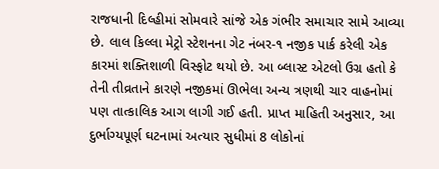રાજધાની દિલ્હીમાં સોમવારે સાંજે એક ગંભીર સમાચાર સામે આવ્યા છે. લાલ કિલ્લા મેટ્રો સ્ટેશનના ગેટ નંબર-૧ નજીક પાર્ક કરેલી એક કારમાં શક્તિશાળી વિસ્ફોટ થયો છે. આ બ્લાસ્ટ એટલો ઉગ્ર હતો કે તેની તીવ્રતાને કારણે નજીકમાં ઊભેલા અન્ય ત્રણથી ચાર વાહનોમાં પણ તાત્કાલિક આગ લાગી ગઈ હતી. પ્રાપ્ત માહિતી અનુસાર, આ દુર્ભાગ્યપૂર્ણ ઘટનામાં અત્યાર સુધીમાં 8 લોકોનાં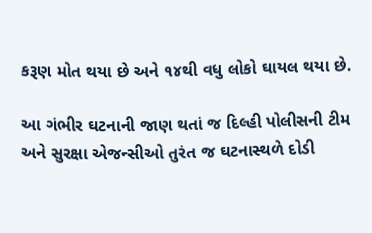કરૂણ મોત થયા છે અને ૧૪થી વધુ લોકો ઘાયલ થયા છે.

આ ગંભીર ઘટનાની જાણ થતાં જ દિલ્હી પોલીસની ટીમ અને સુરક્ષા એજન્સીઓ તુરંત જ ઘટનાસ્થળે દોડી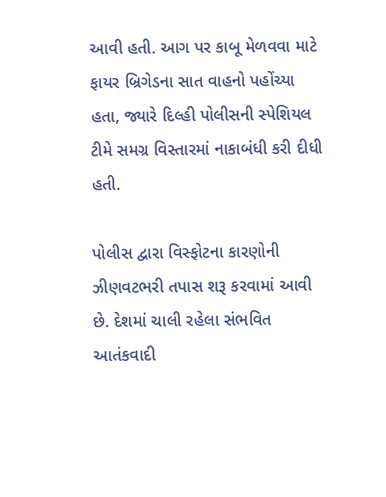આવી હતી. આગ પર કાબૂ મેળવવા માટે ફાયર બ્રિગેડના સાત વાહનો પહોંચ્યા હતા, જ્યારે દિલ્હી પોલીસની સ્પેશિયલ ટીમે સમગ્ર વિસ્તારમાં નાકાબંધી કરી દીધી હતી.

પોલીસ દ્વારા વિસ્ફોટના કારણોની ઝીણવટભરી તપાસ શરૂ કરવામાં આવી છે. દેશમાં ચાલી રહેલા સંભવિત આતંકવાદી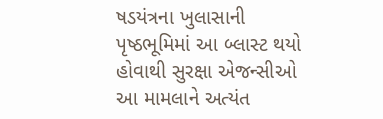ષડયંત્રના ખુલાસાની પૃષ્ઠભૂમિમાં આ બ્લાસ્ટ થયો હોવાથી સુરક્ષા એજન્સીઓ આ મામલાને અત્યંત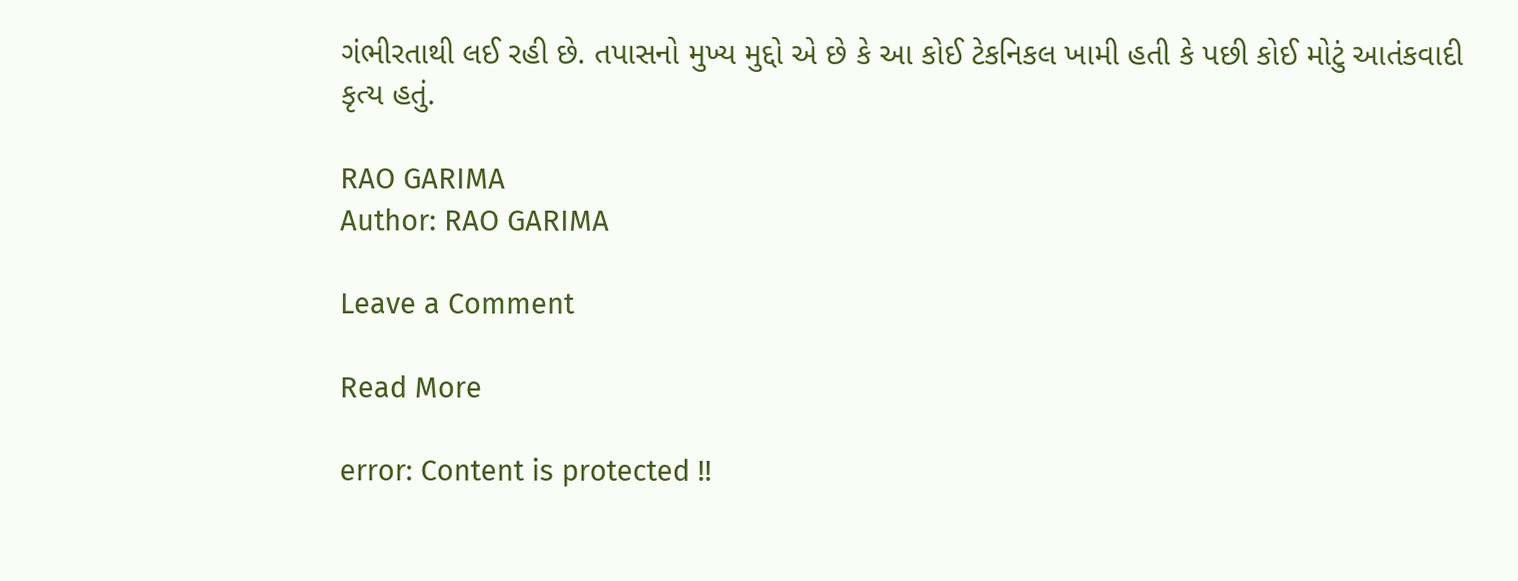ગંભીરતાથી લઈ રહી છે. તપાસનો મુખ્ય મુદ્દો એ છે કે આ કોઈ ટેકનિકલ ખામી હતી કે પછી કોઈ મોટું આતંકવાદી કૃત્ય હતું.

RAO GARIMA
Author: RAO GARIMA

Leave a Comment

Read More

error: Content is protected !!